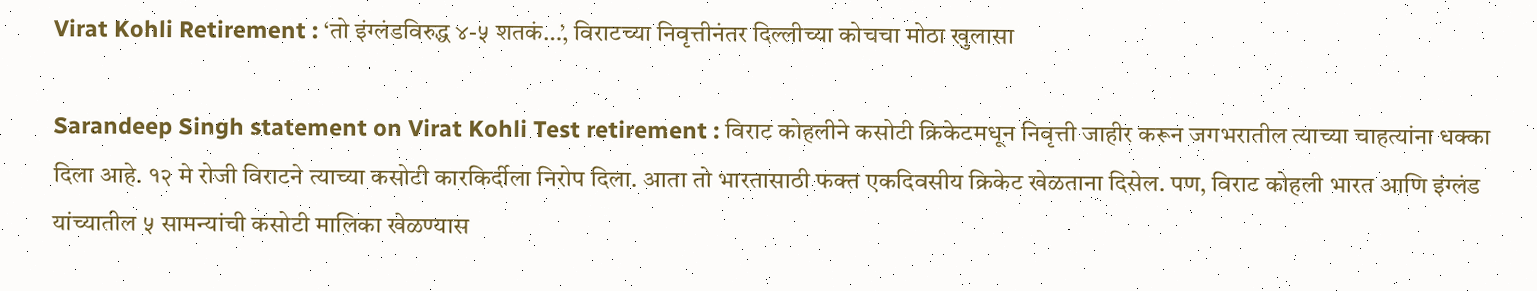Virat Kohli Retirement : ‘तो इंग्लंडविरुद्ध ४-५ शतकं…’, विराटच्या निवृत्तीनंतर दिल्लीच्या कोचचा मोठा खुलासा

Sarandeep Singh statement on Virat Kohli Test retirement : विराट कोहलीने कसोटी क्रिकेटमधून निवृत्ती जाहीर करून जगभरातील त्याच्या चाहत्यांना धक्का दिला आहे. १२ मे रोजी विराटने त्याच्या कसोटी कारकिर्दीला निरोप दिला. आता तो भारतासाठी फक्त एकदिवसीय क्रिकेट खेळताना दिसेल. पण, विराट कोहली भारत आणि इंग्लंड यांच्यातील ५ सामन्यांची कसोटी मालिका खेळण्यास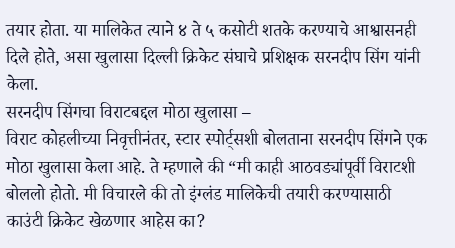तयार होता. या मालिकेत त्याने ४ ते ५ कसोटी शतके करण्याचे आश्वासनही दिले होते, असा खुलासा दिल्ली क्रिकेट संघाचे प्रशिक्षक सरनदीप सिंग यांनी केला.
सरनदीप सिंगचा विराटबद्दल मोठा खुलासा –
विराट कोहलीच्या निवृत्तीनंतर, स्टार स्पोर्ट्सशी बोलताना सरनदीप सिंगने एक मोठा खुलासा केला आहे. ते म्हणाले की “मी काही आठवड्यांपूर्वी विराटशी बोललो होतो. मी विचारले की तो इंग्लंड मालिकेची तयारी करण्यासाठी काउंटी क्रिकेट खेळणार आहेस का?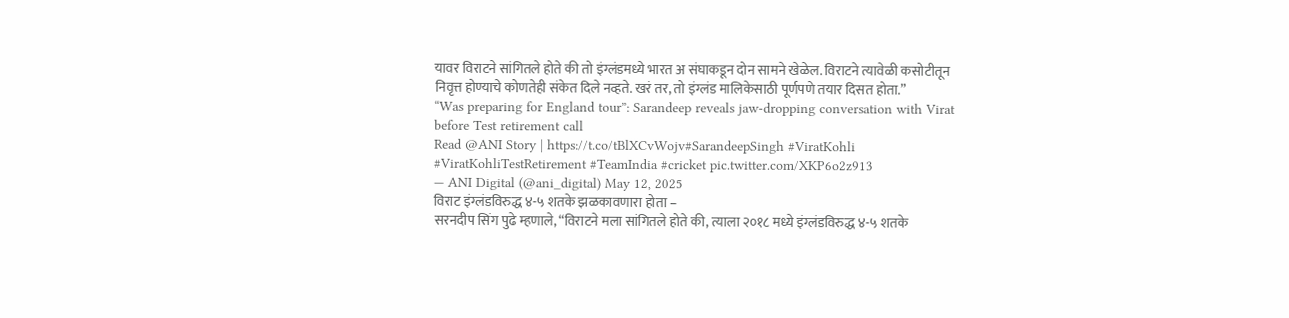यावर विराटने सांगितले होते की तो इंग्लंडमध्ये भारत अ संघाकडून दोन सामने खेळेल. विराटने त्यावेळी कसोटीतून निवृत्त होण्याचे कोणतेही संकेत दिले नव्हते. खरं तर, तो इंग्लंड मालिकेसाठी पूर्णपणे तयार दिसत होता.”
“Was preparing for England tour”: Sarandeep reveals jaw-dropping conversation with Virat before Test retirement call
Read @ANI Story | https://t.co/tBlXCvWojv#SarandeepSingh #ViratKohli #ViratKohliTestRetirement #TeamIndia #cricket pic.twitter.com/XKP6o2z913
— ANI Digital (@ani_digital) May 12, 2025
विराट इंग्लंडविरुद्ध ४-५ शतके झळकावणारा होता –
सरनदीप सिंग पुढे म्हणाले, “विराटने मला सांगितले होते की, त्याला २०१८ मध्ये इंग्लंडविरुद्ध ४-५ शतके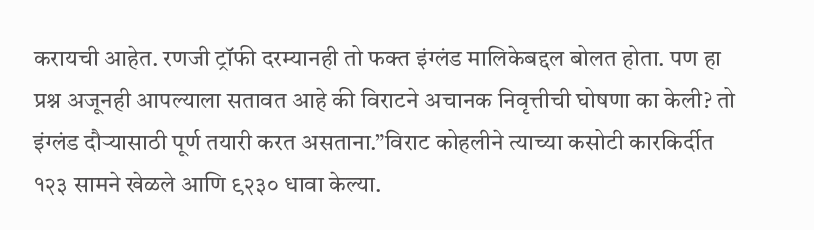करायची आहेत. रणजी ट्रॉफी दरम्यानही तो फक्त इंग्लंड मालिकेबद्दल बोलत होता. पण हा प्रश्न अजूनही आपल्याला सतावत आहे की विराटने अचानक निवृत्तीची घोषणा का केली? तो इंग्लंड दौऱ्यासाठी पूर्ण तयारी करत असताना.”विराट कोहलीने त्याच्या कसोटी कारकिर्दीत १२३ सामने खेळले आणि ९२३० धावा केल्या.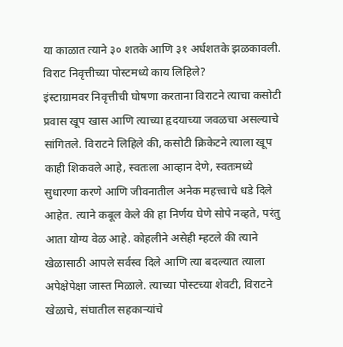या काळात त्याने ३० शतके आणि ३१ अर्धशतके झळकावली.
विराट निवृत्तीच्या पोस्टमध्ये काय लिहिले?
इंस्टाग्रामवर निवृत्तीची घोषणा करताना विराटने त्याचा कसोटी प्रवास खूप खास आणि त्याच्या हृदयाच्या जवळचा असल्याचे सांगितले. विराटने लिहिले की, कसोटी क्रिकेटने त्याला खूप काही शिकवले आहे, स्वतःला आव्हान देणे, स्वतःमध्ये सुधारणा करणे आणि जीवनातील अनेक महत्त्वाचे धडे दिले आहेत. त्याने कबूल केले की हा निर्णय घेणे सोपे नव्हते, परंतु आता योग्य वेळ आहे. कोहलीने असेही म्हटले की त्याने खेळासाठी आपले सर्वस्व दिले आणि त्या बदल्यात त्याला अपेक्षेपेक्षा जास्त मिळाले. त्याच्या पोस्टच्या शेवटी, विराटने खेळाचे, संघातील सहकाऱ्यांचे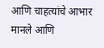आणि चाहत्यांचे आभार मानले आणि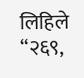लिहिले “२६९,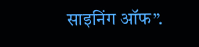साइनिंग ऑफ”.